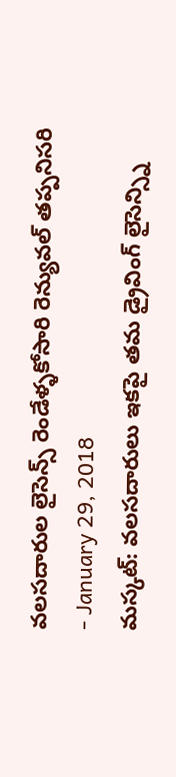వలసదారుల లైసెన్స్ రెండేళ్ళకోసారి రెన్యువల్ తప్పనిసరి
- January 29, 2018
మస్కట్: వలసదారులు ఇకపై తమ డ్రైవింగ్ లైసెన్స్ని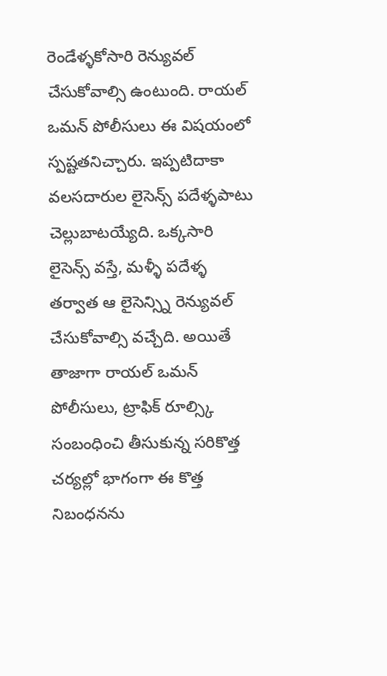రెండేళ్ళకోసారి రెన్యువల్ చేసుకోవాల్సి ఉంటుంది. రాయల్ ఒమన్ పోలీసులు ఈ విషయంలో స్పష్టతనిచ్చారు. ఇప్పటిదాకా వలసదారుల లైసెన్స్ పదేళ్ళపాటు చెల్లుబాటయ్యేది. ఒక్కసారి లైసెన్స్ వస్తే, మళ్ళీ పదేళ్ళ తర్వాత ఆ లైసెన్స్ని రెన్యువల్ చేసుకోవాల్సి వచ్చేది. అయితే తాజాగా రాయల్ ఒమన్ పోలీసులు, ట్రాఫిక్ రూల్స్కి సంబంధించి తీసుకున్న సరికొత్త చర్యల్లో భాగంగా ఈ కొత్త నిబంధనను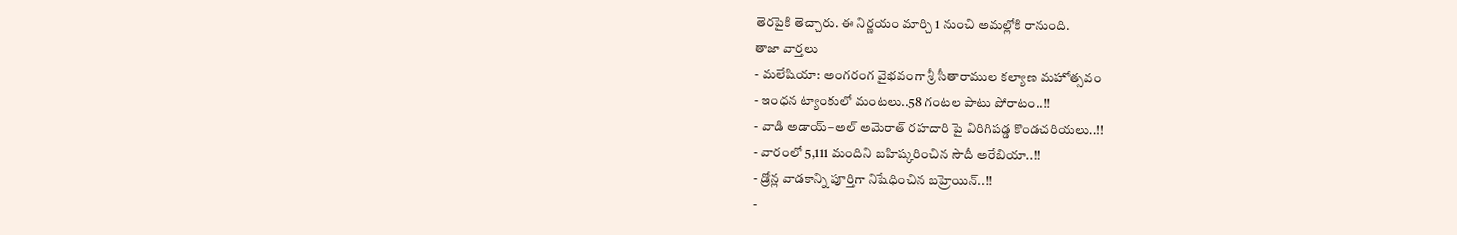తెరపైకి తెచ్చారు. ఈ నిర్ణయం మార్చి 1 నుంచి అమల్లోకి రానుంది.
తాజా వార్తలు
- మలేషియా: అంగరంగ వైభవంగా శ్రీ సీతారాముల కల్యాణ మహోత్సవం
- ఇంధన ట్యాంకులో మంటలు..58 గంటల పాటు పోరాటం..!!
- వాడి అడాయ్–అల్ అమెరాత్ రహదారి పై విరిగిపడ్డ కొండచరియలు..!!
- వారంలో 5,111 మందిని బహిష్కరించిన సౌదీ అరేబియా..!!
- డ్రోన్ల వాడకాన్ని పూర్తిగా నిషేధించిన బహ్రెయిన్..!!
-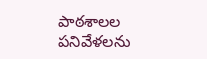పాఠశాలల పనివేళలను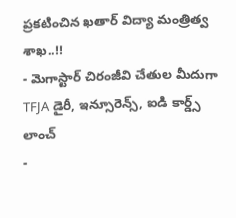ప్రకటించిన ఖతార్ విద్యా మంత్రిత్వ శాఖ..!!
- మెగాస్టార్ చిరంజీవి చేతుల మీదుగా TFJA డైరీ, ఇన్సూరెన్స్, ఐడి కార్డ్స్ లాంచ్
-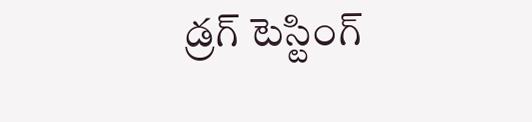డ్రగ్ టెస్టింగ్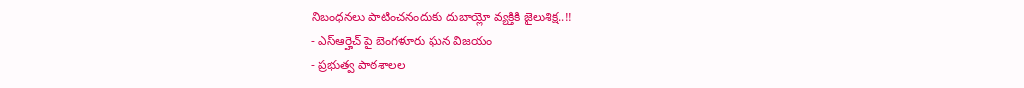నిబంధనలు పాటించనందుకు దుబాయ్లో వ్యక్తికి జైలుశిక్ష..!!
- ఎస్ఆర్హెచ్ పై బెంగళూరు ఘన విజయం
- ప్రభుత్వ పాఠశాలల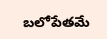బలోపేతమే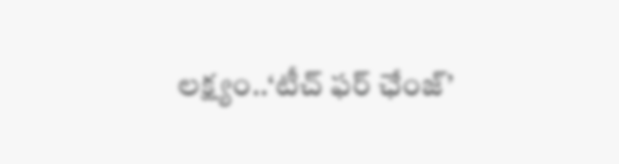లక్ష్యం..‘టీచ్ ఫర్ ఛేంజ్’